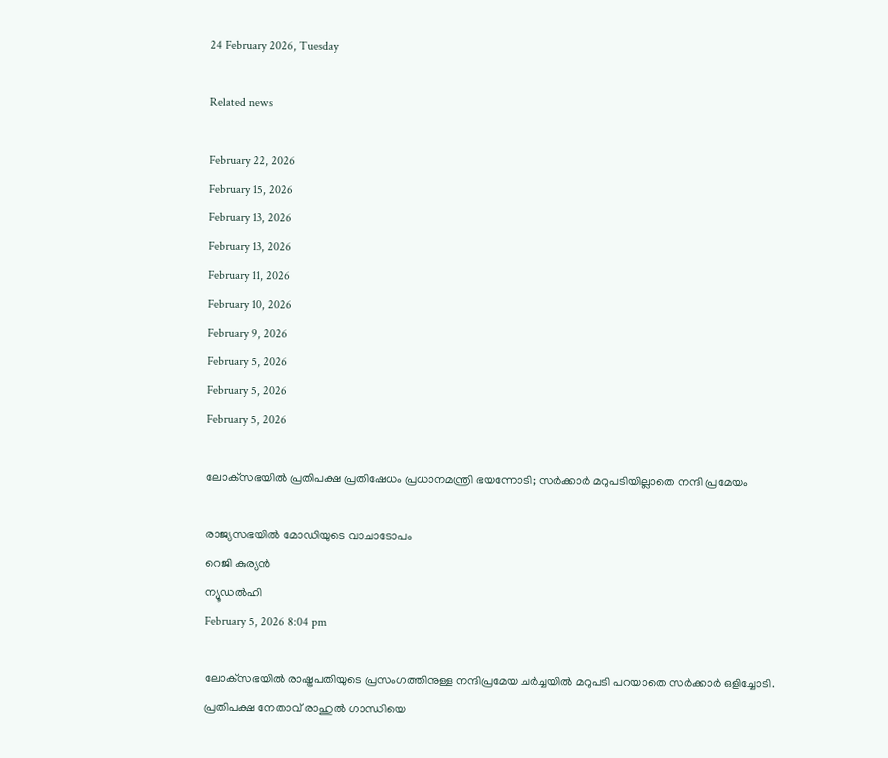24 February 2026, Tuesday

Related news

February 22, 2026
February 15, 2026
February 13, 2026
February 13, 2026
February 11, 2026
February 10, 2026
February 9, 2026
February 5, 2026
February 5, 2026
February 5, 2026

ലോക്‌സഭയില്‍ പ്രതിപക്ഷ പ്രതിഷേധം പ്രധാനമന്ത്രി ഭയന്നോടി; സര്‍ക്കാര്‍ മറുപടിയില്ലാതെ നന്ദി പ്രമേയം

രാജ്യസഭയില്‍ മോഡിയുടെ വാചാടോപം
റെജി കുര്യന്‍
ന്യൂഡല്‍ഹി
February 5, 2026 8:04 pm

ലോക്‌സഭയില്‍ രാഷ്ട്രപതിയുടെ പ്രസംഗത്തിനുള്ള നന്ദിപ്രമേയ ചര്‍ച്ചയില്‍ മറുപടി പറയാതെ സര്‍ക്കാര്‍ ഒളിച്ചോടി. പ്രതിപക്ഷ നേതാവ് രാഹുല്‍ ഗാന്ധിയെ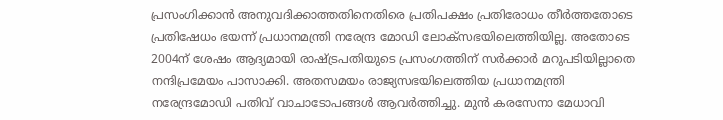പ്രസംഗിക്കാന്‍ അനുവദിക്കാത്തതിനെതിരെ പ്രതിപക്ഷം പ്രതിരോധം തീര്‍ത്തതോടെ പ്രതിഷേധം ഭയന്ന് പ്രധാനമന്ത്രി നരേന്ദ്ര മോഡി ലോക്‌സഭയിലെത്തിയില്ല. അതോടെ 2004ന് ശേഷം ആദ്യമായി രാഷ്ട്രപതിയുടെ പ്രസംഗത്തിന് സര്‍ക്കാര്‍ മറുപടിയില്ലാതെ നന്ദിപ്രമേയം പാസാക്കി. അതസമയം രാജ്യസഭയിലെത്തിയ പ്രധാനമന്ത്രി നരേന്ദ്രമോഡി പതിവ് വാചാടോപങ്ങള്‍ ആവര്‍ത്തിച്ചു. മുൻ കരസേനാ മേധാവി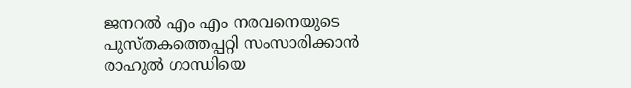ജനറൽ എം എം നരവനെയുടെ പുസ്തകത്തെപ്പറ്റി സംസാരിക്കാൻ രാഹുൽ ഗാന്ധിയെ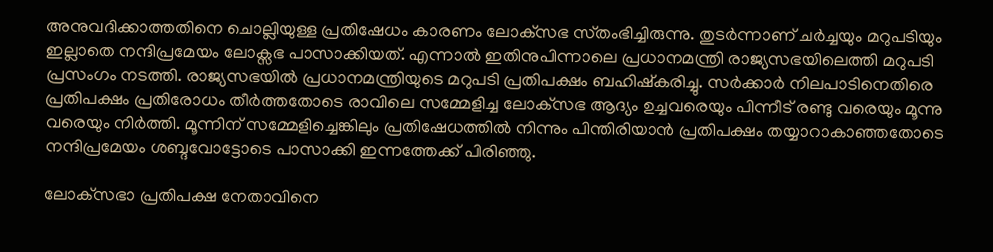അനുവദിക്കാത്തതിനെ ചൊല്ലിയുള്ള പ്രതിഷേധം കാരണം ലോക്‌സഭ സ്‌തംഭിച്ചിരുന്നു. തുടര്‍ന്നാണ് ചർച്ചയും മറുപടിയും ഇല്ലാതെ നന്ദിപ്രമേയം ലോക്സഭ പാസാക്കിയത്. എന്നാല്‍ ഇതിനുപിന്നാലെ പ്രധാനമന്ത്രി രാജ്യസഭയിലെത്തി മറുപടി പ്രസംഗം നടത്തി. രാജ്യസഭയില്‍ പ്രധാനമന്ത്രിയുടെ മറുപടി പ്രതിപക്ഷം ബഹിഷ്കരിച്ചു. സര്‍ക്കാര്‍ നിലപാടിനെതിരെ പ്രതിപക്ഷം പ്രതിരോധം തീര്‍ത്തതോടെ രാവിലെ സമ്മേളിച്ച ലോക്‌സഭ ആദ്യം ഉച്ചവരെയും പിന്നീട് രണ്ടു വരെയും മൂന്നു വരെയും നിര്‍ത്തി. മൂന്നിന് സമ്മേളിച്ചെങ്കിലും പ്രതിഷേധത്തില്‍ നിന്നും പിന്തിരിയാന്‍ പ്രതിപക്ഷം തയ്യാറാകാഞ്ഞതോടെ നന്ദിപ്രമേയം ശബ്ദവോട്ടോടെ പാസാക്കി ഇന്നത്തേക്ക് പിരിഞ്ഞു.

ലോക്‌സഭാ പ്രതിപക്ഷ നേതാവിനെ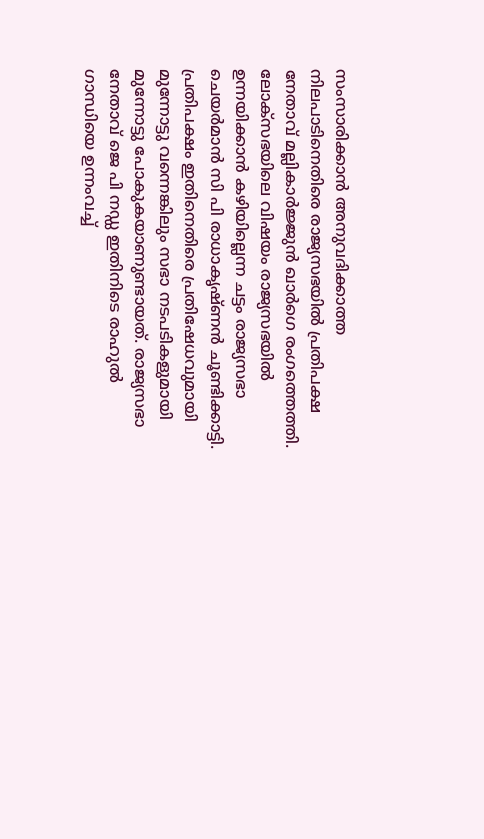സംസാരിക്കാന്‍ അനുവദിക്കാത്ത നിലപാടിനെതിരെ രാജ്യസഭയില്‍ പ്രതിപക്ഷ നേതാവ് മല്ലികാര്‍ജ്ജുന്‍ ഖാര്‍ഗെ രംഗത്തെത്തി. ലോക്‌സഭയിലെ വിഷയം രാജ്യസഭയില്‍ ഉന്നയിക്കാന്‍ കഴിയില്ലെന്ന ചട്ടം രാജ്യസഭാ ചെയര്‍മാന്‍ സി പി രാധാകൃഷ്ണന്‍ ചൂണ്ടിക്കാട്ടി. പ്രതിപക്ഷം ഇതിനെതിരെ പ്രതിഷേധവുമായി മുന്നോട്ടു വന്നെങ്കിലും സഭാ നടപടികളുമായി മുന്നോട്ടു പോകുകയാണുണ്ടായത്. രാജ്യസഭാ നേതാവ് ജെ പി നഡ്ഡ ഇതിനിടെ രാഹുല്‍ ഗാന്ധിയെ ഉന്നംവച്ച്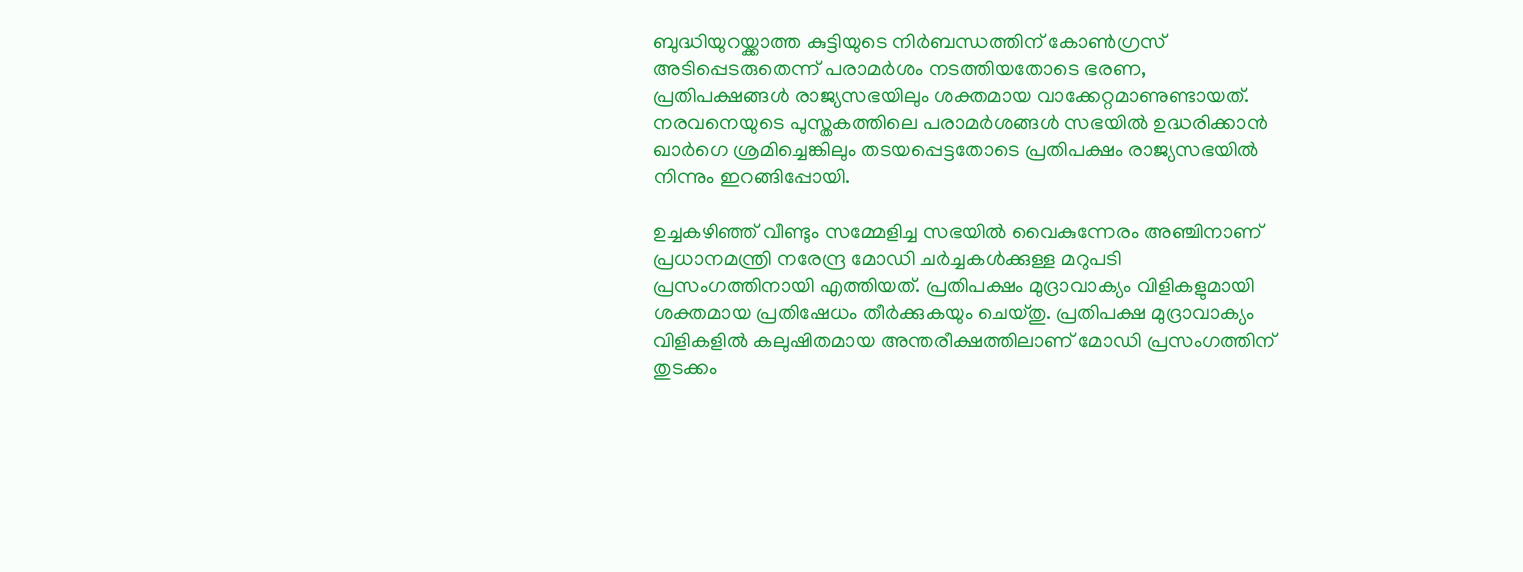ബുദ്ധിയുറയ്ക്കാത്ത കുട്ടിയുടെ നിര്‍ബന്ധത്തിന് കോണ്‍ഗ്രസ് അടിപ്പെടരുതെന്ന് പരാമര്‍ശം നടത്തിയതോടെ ഭരണ, പ്രതിപക്ഷങ്ങള്‍ രാജ്യസഭയിലും ശക്തമായ വാക്കേറ്റമാണുണ്ടായത്. നരവനെയുടെ പുസ്തകത്തിലെ പരാമര്‍ശങ്ങള്‍ സഭയില്‍ ഉദ്ധരിക്കാന്‍ ഖാര്‍ഗെ ശ്രമിച്ചെങ്കിലും തടയപ്പെട്ടതോടെ പ്രതിപക്ഷം രാജ്യസഭയില്‍ നിന്നും ഇറങ്ങിപ്പോയി.

ഉച്ചകഴിഞ്ഞ് വീണ്ടും സമ്മേളിച്ച സഭയില്‍ വൈകുന്നേരം അഞ്ചിനാണ് പ്രധാനമന്ത്രി നരേന്ദ്ര മോഡി ചര്‍ച്ചകള്‍ക്കുള്ള മറുപടി പ്രസംഗത്തിനായി എത്തിയത്. പ്രതിപക്ഷം മുദ്രാവാക്യം വിളികളുമായി ശക്തമായ പ്രതിഷേധം തീര്‍ക്കുകയും ചെയ്തു. പ്രതിപക്ഷ മുദ്രാവാക്യം വിളികളില്‍ കലുഷിതമായ അന്തരീക്ഷത്തിലാണ് മോഡി പ്രസംഗത്തിന് തുടക്കം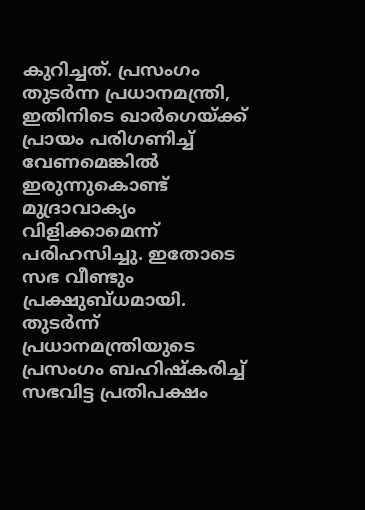കുറിച്ചത്. പ്രസംഗം തുടര്‍ന്ന പ്രധാനമന്ത്രി, ഇതിനിടെ ഖാര്‍ഗെയ്ക്ക് പ്രായം പരിഗണിച്ച് വേണമെങ്കില്‍ ഇരുന്നുകൊണ്ട് മുദ്രാവാക്യം വിളിക്കാമെന്ന് പരിഹസിച്ചു. ഇതോടെ സഭ വീണ്ടും പ്രക്ഷുബ്ധമായി. തുടര്‍ന്ന് പ്രധാനമന്ത്രിയുടെ പ്രസംഗം ബഹിഷ്കരിച്ച് സഭവിട്ട പ്രതിപക്ഷം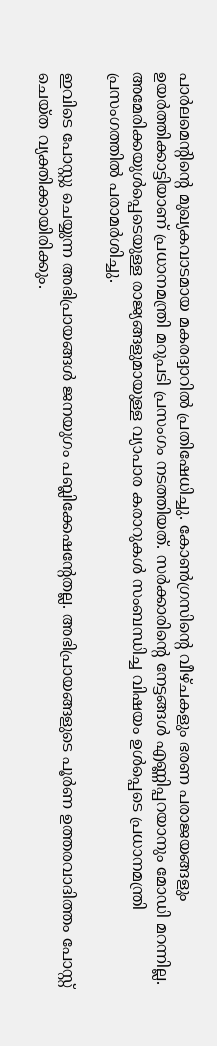പാര്‍ലമെന്റിന്റെ മുഖ്യകവാടമായ മകരദ്വാറില്‍ പ്രതിഷേധിച്ചു. കോണ്‍ഗ്രസിന്റെ വീഴ്ചകളും ഭരണ പരാജയങ്ങളും ഉയര്‍ത്തിക്കാട്ടിയാണ് പ്രധാനമന്ത്രി മറുപടി പ്രസംഗം നടത്തിയത്. സര്‍ക്കാരിന്റെ നേട്ടങ്ങള്‍ എണ്ണിപ്പറയാനും മോഡി മറന്നില്ല. അമേരിക്കയുള്‍പ്പെടെയുള്ള രാജ്യങ്ങളുമായുള്ള വ്യാപാര കരാറുകള്‍ സംബന്ധിച്ച വിഷയം ഉള്‍പ്പെടെ പ്രധാനമന്ത്രി പ്രസംഗത്തില്‍ പരാമര്‍ശിച്ചു.

ഇവിടെ പോസ്റ്റു ചെയ്യുന്ന അഭിപ്രായങ്ങള്‍ ജനയുഗം പബ്ലിക്കേഷന്റേതല്ല. അഭിപ്രായങ്ങളുടെ പൂര്‍ണ ഉത്തരവാദിത്തം പോസ്റ്റ് ചെയ്ത വ്യക്തിക്കായിരിക്കും.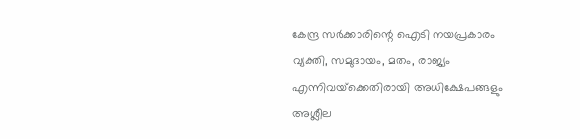കേന്ദ്ര സര്‍ക്കാരിന്റെ ഐടി നയപ്രകാരം വ്യക്തി, സമുദായം, മതം, രാജ്യം എന്നിവയ്‌ക്കെതിരായി അധിക്ഷേപങ്ങളും അശ്ലീല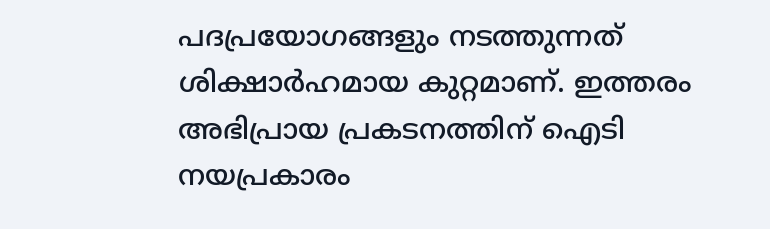പദപ്രയോഗങ്ങളും നടത്തുന്നത് ശിക്ഷാര്‍ഹമായ കുറ്റമാണ്. ഇത്തരം അഭിപ്രായ പ്രകടനത്തിന് ഐടി നയപ്രകാരം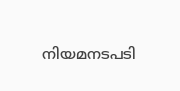നിയമനടപടി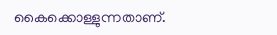കൈക്കൊള്ളുന്നതാണ്.